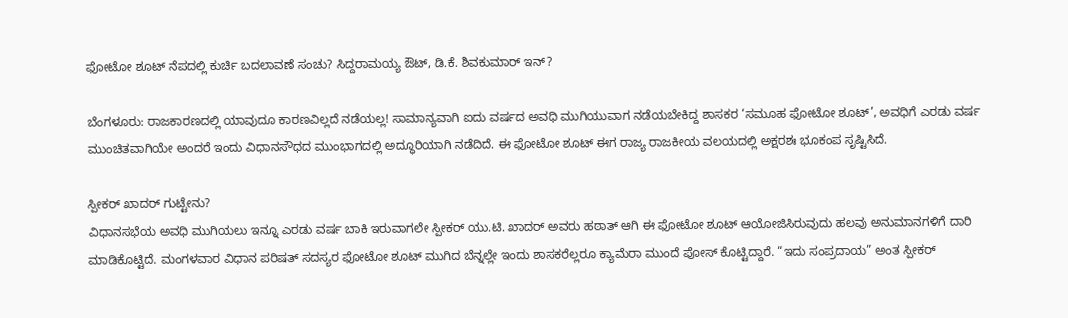ಫೋಟೋ ಶೂಟ್ ನೆಪದಲ್ಲಿ ಕುರ್ಚಿ ಬದಲಾವಣೆ ಸಂಚು? ಸಿದ್ದರಾಮಯ್ಯ ಔಟ್, ಡಿ.ಕೆ. ಶಿವಕುಮಾರ್ ಇನ್?

ಬೆಂಗಳೂರು: ರಾಜಕಾರಣದಲ್ಲಿ ಯಾವುದೂ ಕಾರಣವಿಲ್ಲದೆ ನಡೆಯಲ್ಲ! ಸಾಮಾನ್ಯವಾಗಿ ಐದು ವರ್ಷದ ಅವಧಿ ಮುಗಿಯುವಾಗ ನಡೆಯಬೇಕಿದ್ದ ಶಾಸಕರ ‘ಸಮೂಹ ಫೋಟೋ ಶೂಟ್’, ಅವಧಿಗೆ ಎರಡು ವರ್ಷ ಮುಂಚಿತವಾಗಿಯೇ ಅಂದರೆ ಇಂದು ವಿಧಾನಸೌಧದ ಮುಂಭಾಗದಲ್ಲಿ ಅದ್ಧೂರಿಯಾಗಿ ನಡೆದಿದೆ. ಈ ಫೋಟೋ ಶೂಟ್ ಈಗ ರಾಜ್ಯ ರಾಜಕೀಯ ವಲಯದಲ್ಲಿ ಅಕ್ಷರಶಃ ಭೂಕಂಪ ಸೃಷ್ಟಿಸಿದೆ.

ಸ್ಪೀಕರ್ ಖಾದರ್ ಗುಟ್ಟೇನು?
ವಿಧಾನಸಭೆಯ ಅವಧಿ ಮುಗಿಯಲು ಇನ್ನೂ ಎರಡು ವರ್ಷ ಬಾಕಿ ಇರುವಾಗಲೇ ಸ್ಪೀಕರ್ ಯು.ಟಿ. ಖಾದರ್ ಅವರು ಹಠಾತ್ ಆಗಿ ಈ ಫೋಟೋ ಶೂಟ್ ಆಯೋಜಿಸಿರುವುದು ಹಲವು ಅನುಮಾನಗಳಿಗೆ ದಾರಿ ಮಾಡಿಕೊಟ್ಟಿದೆ. ಮಂಗಳವಾರ ವಿಧಾನ ಪರಿಷತ್ ಸದಸ್ಯರ ಫೋಟೋ ಶೂಟ್ ಮುಗಿದ ಬೆನ್ನಲ್ಲೇ ಇಂದು ಶಾಸಕರೆಲ್ಲರೂ ಕ್ಯಾಮೆರಾ ಮುಂದೆ ಪೋಸ್ ಕೊಟ್ಟಿದ್ದಾರೆ. “ಇದು ಸಂಪ್ರದಾಯ” ಅಂತ ಸ್ಪೀಕರ್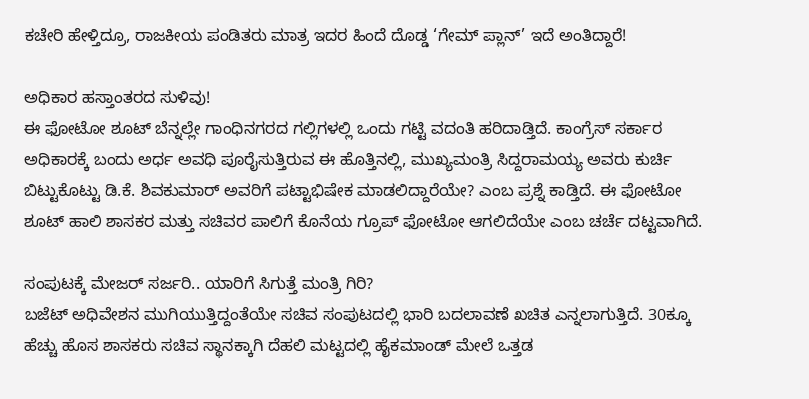ಕಚೇರಿ ಹೇಳ್ತಿದ್ರೂ, ರಾಜಕೀಯ ಪಂಡಿತರು ಮಾತ್ರ ಇದರ ಹಿಂದೆ ದೊಡ್ಡ ‘ಗೇಮ್ ಪ್ಲಾನ್’ ಇದೆ ಅಂತಿದ್ದಾರೆ!

ಅಧಿಕಾರ ಹಸ್ತಾಂತರದ ಸುಳಿವು!
ಈ ಫೋಟೋ ಶೂಟ್ ಬೆನ್ನಲ್ಲೇ ಗಾಂಧಿನಗರದ ಗಲ್ಲಿಗಳಲ್ಲಿ ಒಂದು ಗಟ್ಟಿ ವದಂತಿ ಹರಿದಾಡ್ತಿದೆ. ಕಾಂಗ್ರೆಸ್ ಸರ್ಕಾರ ಅಧಿಕಾರಕ್ಕೆ ಬಂದು ಅರ್ಧ ಅವಧಿ ಪೂರೈಸುತ್ತಿರುವ ಈ ಹೊತ್ತಿನಲ್ಲಿ, ಮುಖ್ಯಮಂತ್ರಿ ಸಿದ್ದರಾಮಯ್ಯ ಅವರು ಕುರ್ಚಿ ಬಿಟ್ಟುಕೊಟ್ಟು ಡಿ.ಕೆ. ಶಿವಕುಮಾರ್ ಅವರಿಗೆ ಪಟ್ಟಾಭಿಷೇಕ ಮಾಡಲಿದ್ದಾರೆಯೇ? ಎಂಬ ಪ್ರಶ್ನೆ ಕಾಡ್ತಿದೆ. ಈ ಫೋಟೋ ಶೂಟ್ ಹಾಲಿ ಶಾಸಕರ ಮತ್ತು ಸಚಿವರ ಪಾಲಿಗೆ ಕೊನೆಯ ಗ್ರೂಪ್ ಫೋಟೋ ಆಗಲಿದೆಯೇ ಎಂಬ ಚರ್ಚೆ ದಟ್ಟವಾಗಿದೆ.

ಸಂಪುಟಕ್ಕೆ ಮೇಜರ್ ಸರ್ಜರಿ.. ಯಾರಿಗೆ ಸಿಗುತ್ತೆ ಮಂತ್ರಿ ಗಿರಿ?
ಬಜೆಟ್ ಅಧಿವೇಶನ ಮುಗಿಯುತ್ತಿದ್ದಂತೆಯೇ ಸಚಿವ ಸಂಪುಟದಲ್ಲಿ ಭಾರಿ ಬದಲಾವಣೆ ಖಚಿತ ಎನ್ನಲಾಗುತ್ತಿದೆ. 30ಕ್ಕೂ ಹೆಚ್ಚು ಹೊಸ ಶಾಸಕರು ಸಚಿವ ಸ್ಥಾನಕ್ಕಾಗಿ ದೆಹಲಿ ಮಟ್ಟದಲ್ಲಿ ಹೈಕಮಾಂಡ್ ಮೇಲೆ ಒತ್ತಡ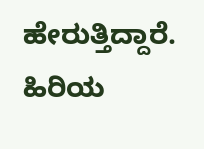ಹೇರುತ್ತಿದ್ದಾರೆ. ಹಿರಿಯ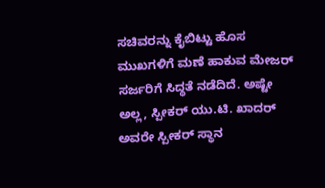ಸಚಿವರನ್ನು ಕೈಬಿಟ್ಟು ಹೊಸ ಮುಖಗಳಿಗೆ ಮಣೆ ಹಾಕುವ ಮೇಜರ್ ಸರ್ಜರಿಗೆ ಸಿದ್ಧತೆ ನಡೆದಿದೆ. ಅಷ್ಟೇ ಅಲ್ಲ, ಸ್ಪೀಕರ್ ಯು.ಟಿ. ಖಾದರ್ ಅವರೇ ಸ್ಪೀಕರ್ ಸ್ಥಾನ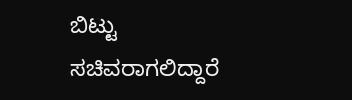ಬಿಟ್ಟು ಸಚಿವರಾಗಲಿದ್ದಾರೆ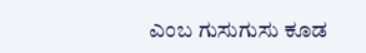ಎಂಬ ಗುಸುಗುಸು ಕೂಡ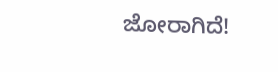ಜೋರಾಗಿದೆ!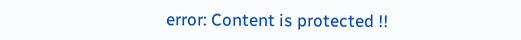error: Content is protected !!